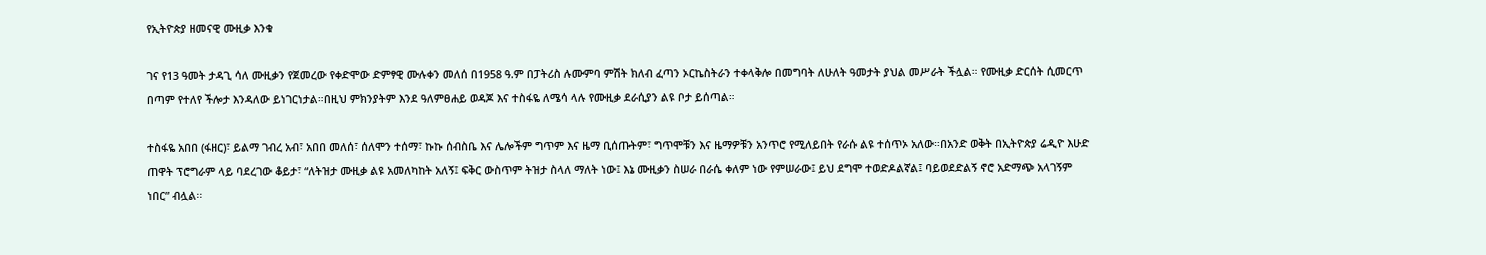የኢትዮጵያ ዘመናዊ ሙዚቃ እንቁ

ገና የ13 ዓመት ታዳጊ ሳለ ሙዚቃን የጀመረው የቀድሞው ድምፃዊ ሙሉቀን መለሰ በ1958 ዓ.ም በፓትሪስ ሉሙምባ ምሽት ክለብ ፈጣን ኦርኬስትራን ተቀላቅሎ በመግባት ለሁለት ዓመታት ያህል መሥራት ችሏል። የሙዚቃ ድርሰት ሲመርጥ በጣም የተለየ ችሎታ እንዳለው ይነገርነታል።በዚህ ምክንያትም እንደ ዓለምፀሐይ ወዳጆ እና ተስፋዬ ለሜሳ ላሉ የሙዚቃ ደራሲያን ልዩ ቦታ ይሰጣል።

ተስፋዬ አበበ (ፋዘር)፣ ይልማ ገብረ አብ፣ አበበ መለሰ፣ ሰለሞን ተሰማ፣ ኩኩ ሰብስቤ እና ሌሎችም ግጥም እና ዜማ ቢሰጡትም፣ ግጥሞቹን እና ዜማዎቹን አንጥሮ የሚለይበት የራሱ ልዩ ተሰጥኦ አለው።በአንድ ወቅት በኢትዮጵያ ሬዲዮ እሁድ ጠዋት ፕሮግራም ላይ ባደረገው ቆይታ፣ “ለትዝታ ሙዚቃ ልዩ አመለካከት አለኝ፤ ፍቅር ውስጥም ትዝታ ስላለ ማለት ነው፤ እኔ ሙዚቃን ስሠራ በራሴ ቀለም ነው የምሠራው፤ ይህ ደግሞ ተወድዶልኛል፤ ባይወደድልኝ ኖሮ አድማጭ አላገኝም ነበር” ብሏል፡፡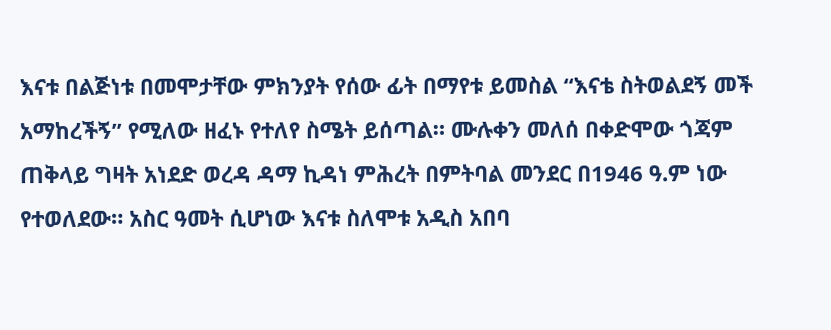እናቱ በልጅነቱ በመሞታቸው ምክንያት የሰው ፊት በማየቱ ይመስል “እናቴ ስትወልደኝ መች አማከረችኝ” የሚለው ዘፈኑ የተለየ ስሜት ይሰጣል። ሙሉቀን መለሰ በቀድሞው ጎጃም ጠቅላይ ግዛት አነደድ ወረዳ ዳማ ኪዳነ ምሕረት በምትባል መንደር በ1946 ዓ.ም ነው የተወለደው። አስር ዓመት ሲሆነው እናቱ ስለሞቱ አዲስ አበባ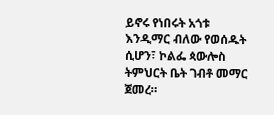ይኖሩ የነበሩት አጎቱ እንዲማር ብለው የወሰዱት ሲሆን፣ ኮልፌ ጳውሎስ ትምህርት ቤት ገብቶ መማር ጀመረ።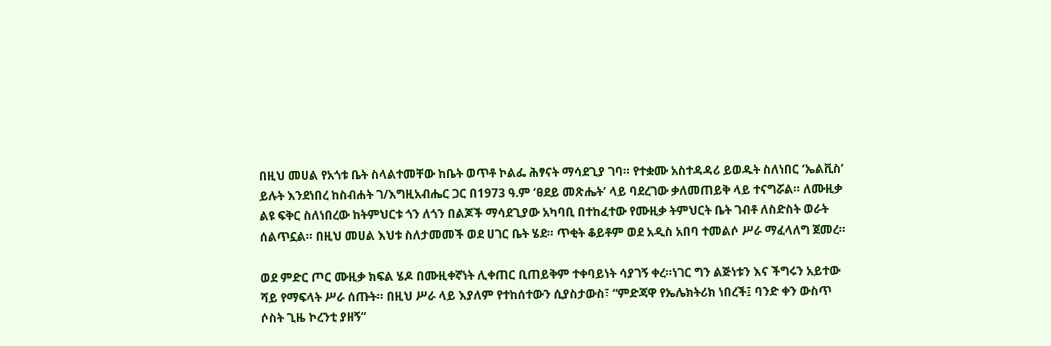በዚህ መሀል የአጎቱ ቤት ስላልተመቸው ከቤት ወጥቶ ኮልፌ ሕፃናት ማሳደጊያ ገባ። የተቋሙ አስተዳዳሪ ይወዱት ስለነበር ‘ኤልቪስ’ ይሉት እንደነበረ ከስብሐት ገ/እግዚአብሔር ጋር በ1973 ዓ.ም ‘ፀደይ መጽሔት’ ላይ ባደረገው ቃለመጠይቅ ላይ ተናግሯል። ለሙዚቃ ልዩ ፍቅር ስለነበረው ከትምህርቱ ጎን ለጎን በልጆች ማሳደጊያው አካባቢ በተከፈተው የሙዚቃ ትምህርት ቤት ገብቶ ለስድስት ወራት ሰልጥኗል። በዚህ መሀል እህቱ ስለታመመች ወደ ሀገር ቤት ሄደ። ጥቂት ቆይቶም ወደ አዲስ አበባ ተመልሶ ሥራ ማፈላለግ ጀመረ።

ወደ ምድር ጦር ሙዚቃ ክፍል ሄዶ በሙዚቀኛነት ሊቀጠር ቢጠይቅም ተቀባይነት ሳያገኝ ቀረ።ነገር ግን ልጅነቱን እና ችግሩን አይተው ሻይ የማፍላት ሥራ ሰጡት። በዚህ ሥራ ላይ እያለም የተከሰተውን ሲያስታውስ፣ “ምድጃዋ የኤሌክትሪክ ነበረች፤ ባንድ ቀን ውስጥ ሶስት ጊዜ ኮረንቲ ያዘኝ”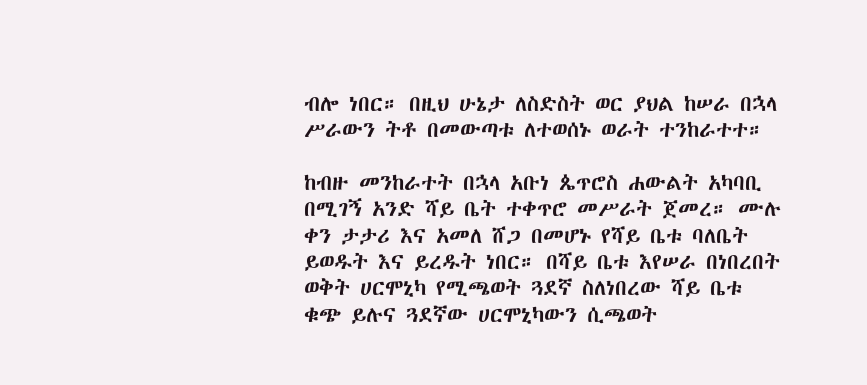ብሎ ነበር። በዚህ ሁኔታ ለስድስት ወር ያህል ከሠራ በኋላ ሥራውን ትቶ በመውጣቱ ለተወሰኑ ወራት ተንከራተተ።

ከብዙ መንከራተት በኋላ አቡነ ጴጥሮስ ሐውልት አካባቢ በሚገኝ አንድ ሻይ ቤት ተቀጥሮ መሥራት ጀመረ። ሙሉ ቀን ታታሪ እና አመለ ሸጋ በመሆኑ የሻይ ቤቱ ባለቤት ይወዱት እና ይረዱት ነበር። በሻይ ቤቱ እየሠራ በነበረበት ወቅት ሀርሞኒካ የሚጫወት ጓደኛ ስለነበረው ሻይ ቤቱ ቁጭ ይሉና ጓደኛው ሀርሞኒካውን ሲጫወት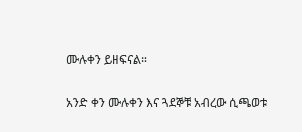ሙሉቀን ይዘፍናል።

አንድ ቀን ሙሉቀን እና ጓደኞቹ አብረው ሲጫወቱ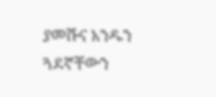ያመሹና አንዱን ጓደኛቸውን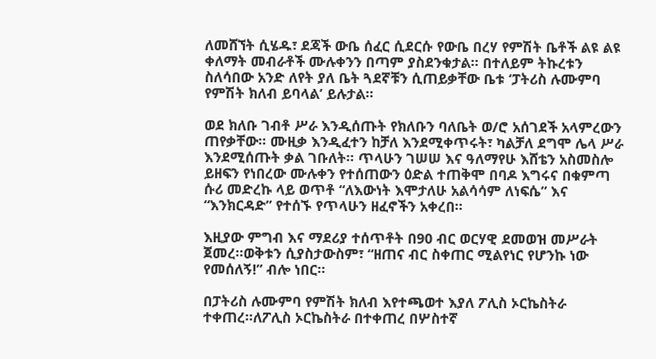ለመሸኘት ሲሄዱ፣ ደጃች ውቤ ሰፈር ሲደርሱ የውቤ በረሃ የምሽት ቤቶች ልዩ ልዩ ቀለማት መብራቶች ሙሉቀንን በጣም ያስደንቁታል። በተለይም ትኩረቱን ስለሳበው አንድ ለየት ያለ ቤት ጓደኛቹን ሲጠይቃቸው ቤቱ ‘ፓትሪስ ሉሙምባ የምሽት ክለብ ይባላል’ ይሉታል።

ወደ ክለቡ ገብቶ ሥራ እንዲሰጡት የክለቡን ባለቤት ወ/ሮ አሰገደች አላምረውን ጠየቃቸው። ሙዚቃ እንዲፈተን ከቻለ እንደሚቀጥሩት፣ ካልቻለ ደግሞ ሌላ ሥራ እንደሚሰጡት ቃል ገቡለት። ጥላሁን ገሠሠ እና ዓለማየሁ እሸቴን አስመስሎ ይዘፍን የነበረው ሙሉቀን የተሰጠውን ዕድል ተጠቅሞ በባዶ እግሩና በቁምጣ ሱሪ መድረኩ ላይ ወጥቶ “ለእውነት እሞታለሁ አልሳሳም ለነፍሴ” እና “እንክርዳድ” የተሰኙ የጥላሁን ዘፈኖችን አቀረበ።

እዚያው ምግብ እና ማደሪያ ተሰጥቶት በ90 ብር ወርሃዊ ደመወዝ መሥራት ጀመረ።ወቅቱን ሲያስታውስም፣ “ዘጠና ብር ስቀጠር ሚልየነር የሆንኩ ነው የመሰለኝ!” ብሎ ነበር።

በፓትሪስ ሉሙምባ የምሽት ክለብ እየተጫወተ እያለ ፖሊስ ኦርኬስትራ ተቀጠረ።ለፖሊስ ኦርኬስትራ በተቀጠረ በሦስተኛ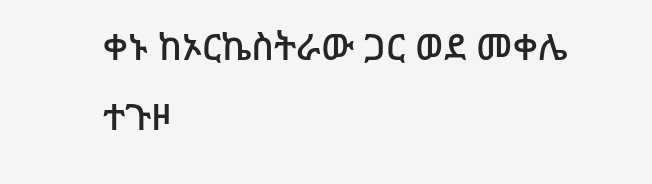ቀኑ ከኦርኬስትራው ጋር ወደ መቀሌ ተጉዞ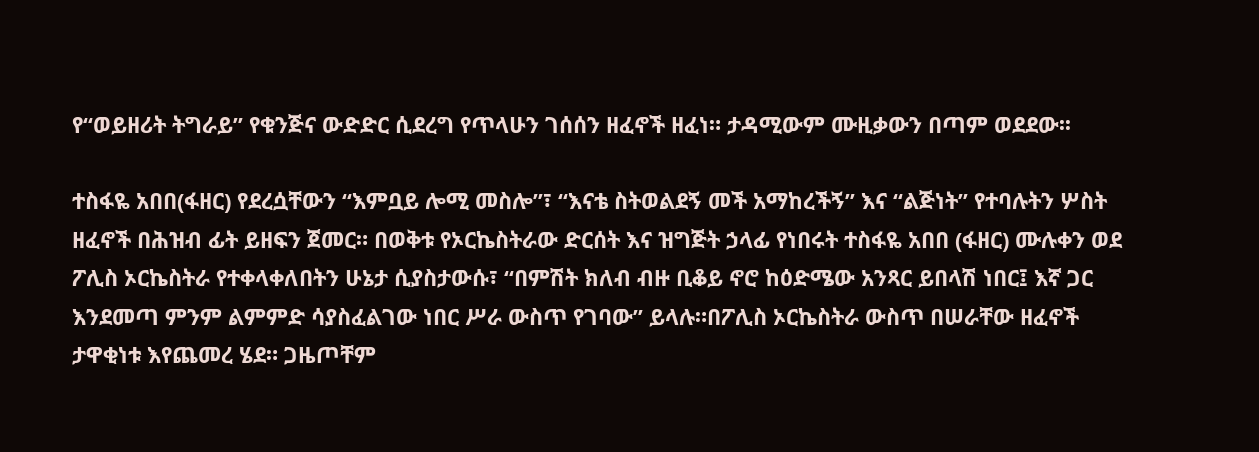የ“ወይዘሪት ትግራይ” የቁንጅና ውድድር ሲደረግ የጥላሁን ገሰሰን ዘፈኖች ዘፈነ። ታዳሚውም ሙዚቃውን በጣም ወደደው፡፡

ተስፋዬ አበበ(ፋዘር) የደረሷቸውን “እምቧይ ሎሚ መስሎ”፣ “እናቴ ስትወልደኝ መች አማከረችኝ” እና “ልጅነት” የተባሉትን ሦስት ዘፈኖች በሕዝብ ፊት ይዘፍን ጀመር። በወቅቱ የኦርኬስትራው ድርሰት እና ዝግጅት ኃላፊ የነበሩት ተስፋዬ አበበ (ፋዘር) ሙሉቀን ወደ ፖሊስ ኦርኬስትራ የተቀላቀለበትን ሁኔታ ሲያስታውሱ፣ “በምሽት ክለብ ብዙ ቢቆይ ኖሮ ከዕድሜው አንጻር ይበላሽ ነበር፤ እኛ ጋር እንደመጣ ምንም ልምምድ ሳያስፈልገው ነበር ሥራ ውስጥ የገባው” ይላሉ።በፖሊስ ኦርኬስትራ ውስጥ በሠራቸው ዘፈኖች ታዋቂነቱ እየጨመረ ሄደ። ጋዜጦቸም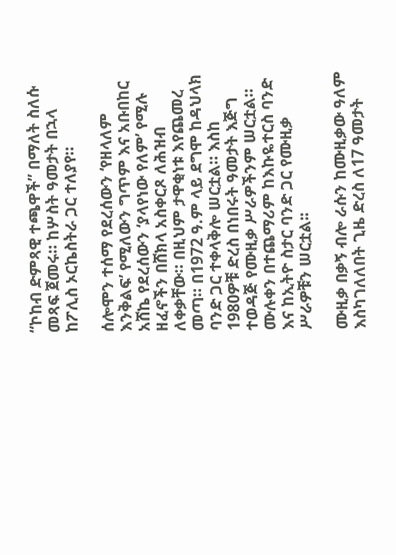“ኮከብ ድምጻዊ ተጫዋች” በማለት ስለሱ መጻፍ ጀመሩ። ከሦስት ዓመታት በኋላ ከፖሊስ ኦርኬስትራ ጋር ተለያየ።

ሰሎሞን ተሰማ የደረሰውን ‘የዘላለም እንቅልፍ’ የሚለውን ግጥም እና አቡበከር አሸኬ የደረሰውን ‘ያላየነው የለም’ የሚሉ ዘፈኖችን በሸክላ አስቀርጾ ለሕዝብ ለቀቃቸው። በዚህም ታዋቂነቱ እየጨመረ መጣ። በ1972 ዓ.ም ላይ ደግሞ ከዳህላክ ባንድ ጋር ተቀላቅሎ ሠርቷል። እስከ 1980ዎቹ ድረስ በነበሩት ዓመታት እጅግ ተወዳጅ የሙዚቃ ሥራዎችንም ሠርቷል። ሙሉቀን በተጨማሪም ከእኩዬተርስ ባንድ እና ከኢትዮ ስታር ባንድ ጋር የሙዚቃ ሥራዎቹን ሠርቷል፡፡

ሙዚቃ በቃኝ ብሎ ራሱን ከሙዚቃው ዓለም እስካገለለበት ጊዜ ድረስ ለ17 ዓመታት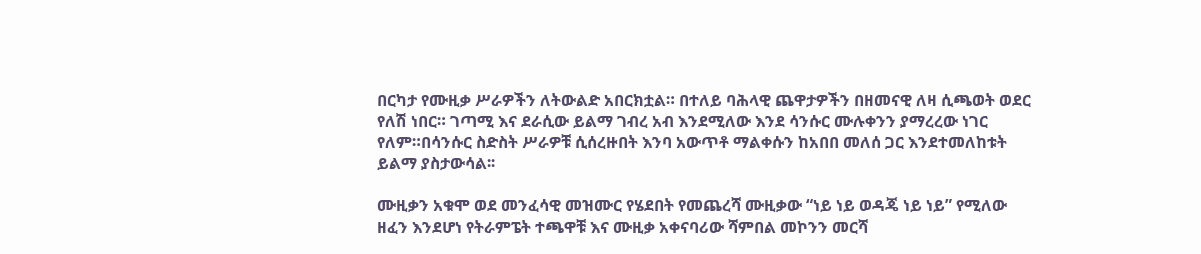በርካታ የሙዚቃ ሥራዎችን ለትውልድ አበርክቷል። በተለይ ባሕላዊ ጨዋታዎችን በዘመናዊ ለዛ ሲጫወት ወደር የለሽ ነበር። ገጣሚ እና ደራሲው ይልማ ገብረ አብ እንደሚለው እንደ ሳንሱር ሙሉቀንን ያማረረው ነገር የለም።በሳንሱር ስድስት ሥራዎቹ ሲሰረዙበት እንባ አውጥቶ ማልቀሱን ከአበበ መለሰ ጋር እንደተመለከቱት ይልማ ያስታውሳል፡፡

ሙዚቃን አቁሞ ወደ መንፈሳዊ መዝሙር የሄደበት የመጨረሻ ሙዚቃው “ነይ ነይ ወዳጄ ነይ ነይ” የሚለው ዘፈን እንደሆነ የትራምፔት ተጫዋቹ እና ሙዚቃ አቀናባሪው ሻምበል መኮንን መርሻ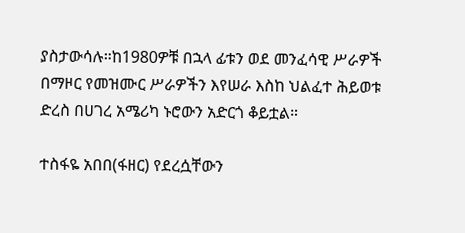ያስታውሳሉ።ከ1980ዎቹ በኋላ ፊቱን ወደ መንፈሳዊ ሥራዎች በማዞር የመዝሙር ሥራዎችን እየሠራ እስከ ህልፈተ ሕይወቱ ድረስ በሀገረ አሜሪካ ኑሮውን አድርጎ ቆይቷል።

ተስፋዬ አበበ(ፋዘር) የደረሷቸውን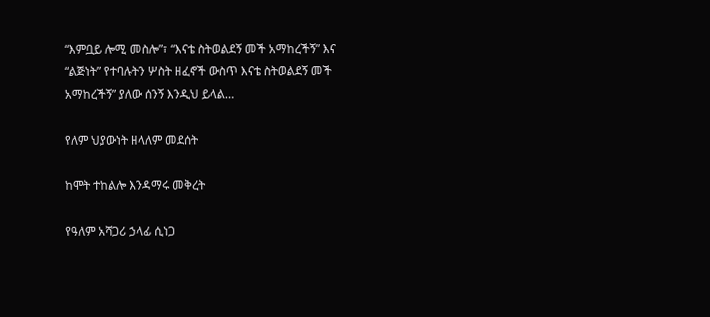“እምቧይ ሎሚ መስሎ”፣ “እናቴ ስትወልደኝ መች አማከረችኝ” እና “ልጅነት” የተባሉትን ሦስት ዘፈኖች ውስጥ እናቴ ስትወልደኝ መች አማከረችኝ” ያለው ሰንኝ እንዲህ ይላል…

የለም ህያውነት ዘላለም መደሰት

ከሞት ተከልሎ እንዳማሩ መቅረት

የዓለም አሻጋሪ ኃላፊ ሲነጋ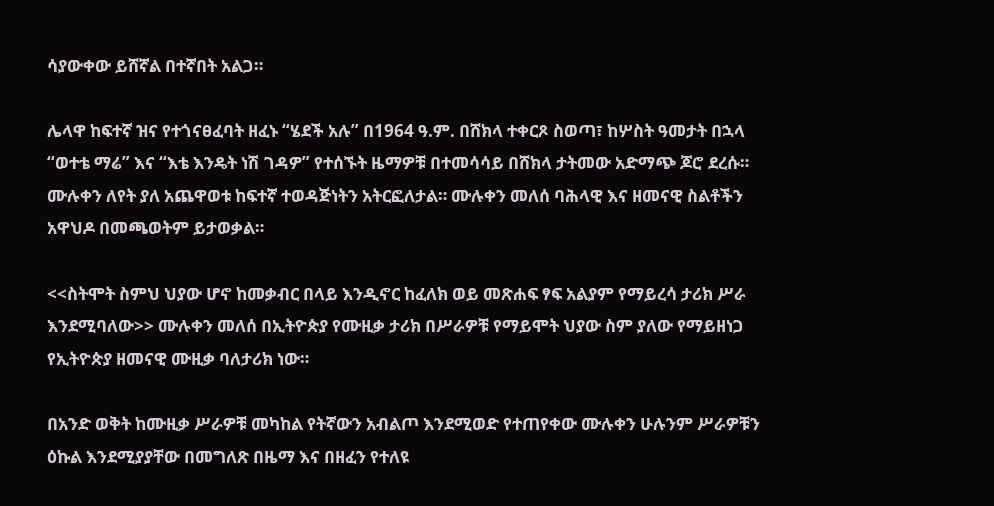ሳያውቀው ይሸኛል በተኛበት አልጋ።

ሌላዋ ከፍተኛ ዝና የተጎናፀፈባት ዘፈኑ “ሄደች አሉ” በ1964 ዓ.ም. በሸክላ ተቀርጾ ስወጣ፣ ከሦስት ዓመታት በኋላ “ወተቴ ማሬ” እና “እቴ እንዴት ነሽ ገዳዎ” የተሰኙት ዜማዎቹ በተመሳሳይ በሸክላ ታትመው አድማጭ ጆሮ ደረሱ። ሙሉቀን ለየት ያለ አጨዋወቱ ከፍተኛ ተወዳጅነትን አትርፎለታል። ሙሉቀን መለሰ ባሕላዊ እና ዘመናዊ ስልቶችን አዋህዶ በመጫወትም ይታወቃል።

<<ስትሞት ስምህ ህያው ሆኖ ከመቃብር በላይ እንዲኖር ከፈለክ ወይ መጽሐፍ ፃፍ አልያም የማይረሳ ታሪክ ሥራ እንደሚባለው>> ሙሉቀን መለሰ በኢትዮጵያ የሙዚቃ ታሪክ በሥራዎቹ የማይሞት ህያው ስም ያለው የማይዘነጋ የኢትዮጵያ ዘመናዊ ሙዚቃ ባለታሪክ ነው።

በአንድ ወቅት ከሙዚቃ ሥራዎቹ መካከል የትኛውን አብልጦ እንደሚወድ የተጠየቀው ሙሉቀን ሁሉንም ሥራዎቹን ዕኩል እንደሚያያቸው በመግለጽ በዜማ እና በዘፈን የተለዩ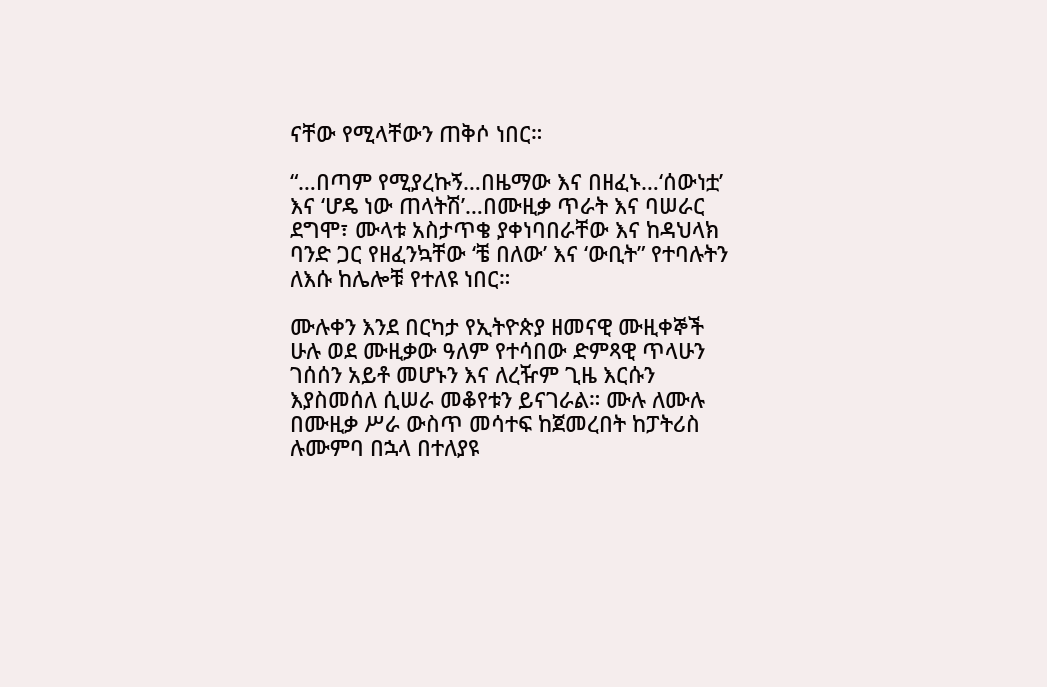ናቸው የሚላቸውን ጠቅሶ ነበር።

“…በጣም የሚያረኩኝ…በዜማው እና በዘፈኑ…‘ሰውነቷ’ እና ‘ሆዴ ነው ጠላትሽ’…በሙዚቃ ጥራት እና ባሠራር ደግሞ፣ ሙላቱ አስታጥቄ ያቀነባበራቸው እና ከዳህላክ ባንድ ጋር የዘፈንኳቸው ‘ቼ በለው’ እና ‘ውቢት” የተባሉትን ለእሱ ከሌሎቹ የተለዩ ነበር።

ሙሉቀን እንደ በርካታ የኢትዮጵያ ዘመናዊ ሙዚቀኞች ሁሉ ወደ ሙዚቃው ዓለም የተሳበው ድምጻዊ ጥላሁን ገሰሰን አይቶ መሆኑን እና ለረዥም ጊዜ እርሱን እያስመሰለ ሲሠራ መቆየቱን ይናገራል። ሙሉ ለሙሉ በሙዚቃ ሥራ ውስጥ መሳተፍ ከጀመረበት ከፓትሪስ ሉሙምባ በኋላ በተለያዩ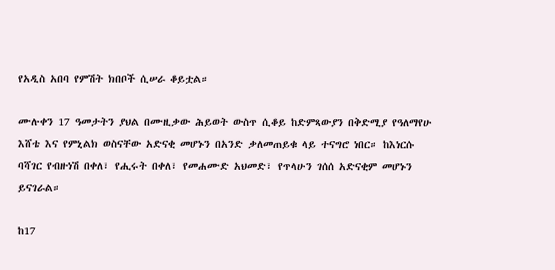የአዲስ አበባ የምሽት ክበቦች ሲሠራ ቆይቷል።

ሙሉቀን 17 ዓመታትን ያህል በሙዚቃው ሕይወት ውስጥ ሲቆይ ከድምጻውያን በቅድሚያ የዓለማየሁ እሸቴ እና የምኒልክ ወስናቸው አድናቂ መሆኑን በአንድ ቃለመጠይቁ ላይ ተናግሮ ነበር። ከእነርሱ ባሻገር የብዙነሽ በቀለ፣ የሒሩት በቀለ፣ የመሐሙድ አህመድ፣ የጥላሁን ገሰሰ አድናቂም መሆኑን ይናገራል።

ከ17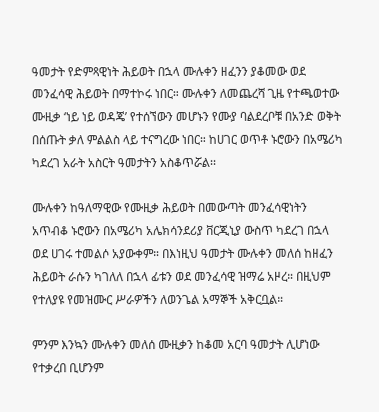ዓመታት የድምጻዊነት ሕይወት በኋላ ሙሉቀን ዘፈንን ያቆመው ወደ መንፈሳዊ ሕይወት በማተኮሩ ነበር። ሙሉቀን ለመጨረሻ ጊዜ የተጫወተው ሙዚቃ ‘ነይ ነይ ወዳጄ’ የተሰኘውን መሆኑን የሙያ ባልደረቦቹ በአንድ ወቅት በሰጡት ቃለ ምልልስ ላይ ተናግረው ነበር። ከሀገር ወጥቶ ኑሮውን በአሜሪካ ካደረገ አራት አስርት ዓመታትን አስቆጥሯል፡፡

ሙሉቀን ከዓለማዊው የሙዚቃ ሕይወት በመውጣት መንፈሳዊነትን አጥብቆ ኑሮውን በአሜሪካ አሌክሳንደሪያ ቨርጂኒያ ውስጥ ካደረገ በኋላ ወደ ሀገሩ ተመልሶ አያውቀም። በእነዚህ ዓመታት ሙሉቀን መለሰ ከዘፈን ሕይወት ራሱን ካገለለ በኋላ ፊቱን ወደ መንፈሳዊ ዝማሬ አዞረ። በዚህም የተለያዩ የመዝሙር ሥራዎችን ለወንጌል አማኞች አቅርቧል።

ምንም እንኳን ሙሉቀን መለሰ ሙዚቃን ከቆመ አርባ ዓመታት ሊሆነው የተቃረበ ቢሆንም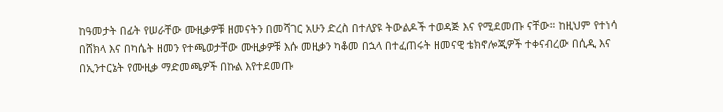ከዓመታት በፊት የሠራቸው ሙዚቃዎቹ ዘመናትን በመሻገር አሁን ድረስ በተለያዩ ትውልዶች ተወዳጅ እና የሚደመጡ ናቸው። ከዚህም የተነሳ በሸክላ እና በካሴት ዘመን የተጫወታቸው ሙዚቃዎቹ እሱ መዚቃን ካቆመ በኋላ በተፈጠሩት ዘመናዊ ቴክኖሎጂዎች ተቀናብረው በሲዲ እና በኢንተርኔት የሙዚቃ ማድመጫዎች በኩል እየተደመጡ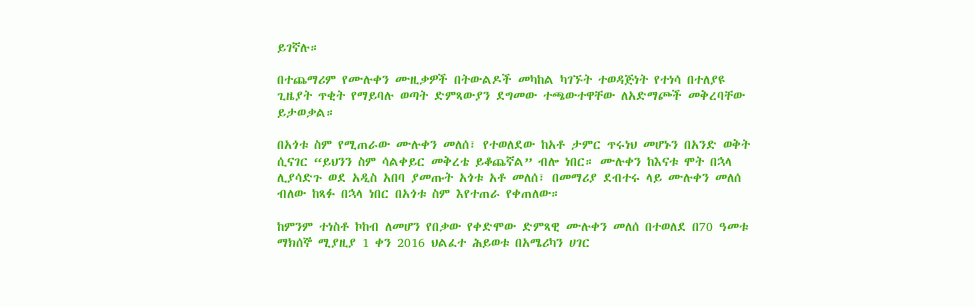ይገኛሉ።

በተጨማሪም የሙሉቀን ሙዚቃዎች በትውልዶች መካከል ካገኙት ተወዳጅነት የተነሳ በተለያዩ ጊዜያት ጥቂት የማይባሉ ወጣት ድምጻውያን ደግመው ተጫውተዋቸው ለአድማጮች መቅረባቸው ይታወቃል።

በአጎቱ ስም የሚጠራው ሙሉቀን መለሰ፣ የተወለደው ከአቶ ታምር ጥሩነህ መሆኑን በአንድ ወቅት ሲናገር “ይህንን ስም ሳልቀይር መቅረቴ ይቆጨኛል” ብሎ ነበር። ሙሉቀን ከእናቱ ሞት በኋላ ሊያሳድጉ ወደ አዲስ አበባ ያመጡት አጎቱ አቶ መለሰ፣ በመማሪያ ደብተሩ ላይ ሙሉቀን መለሰ ብለው ከጻፉ በኋላ ነበር በአጎቱ ስም እየተጠራ የቀጠለው።

ከምንም ተነስቶ ኮከብ ለመሆን የበቃው የቀድሞው ድምጻዊ ሙሉቀን መለሰ በተወለደ በ70 ዓመቱ ማክሰኞ ሚያዚያ 1 ቀን 2016 ህልፈተ ሕይወቱ በአሜሪካን ሀገር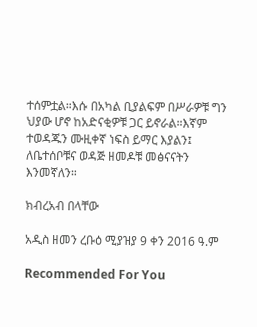ተሰምቷል።እሱ በአካል ቢያልፍም በሥራዎቹ ግን ህያው ሆኖ ከአድናቂዎቹ ጋር ይኖራል።እኛም ተወዳጁን ሙዚቀኛ ነፍስ ይማር እያልን፤ ለቤተሰቦቹና ወዳጅ ዘመዶቹ መፅናናትን እንመኛለን።

ክብረአብ በላቸው

አዲስ ዘመን ረቡዕ ሚያዝያ 9 ቀን 2016 ዓ.ም

Recommended For You